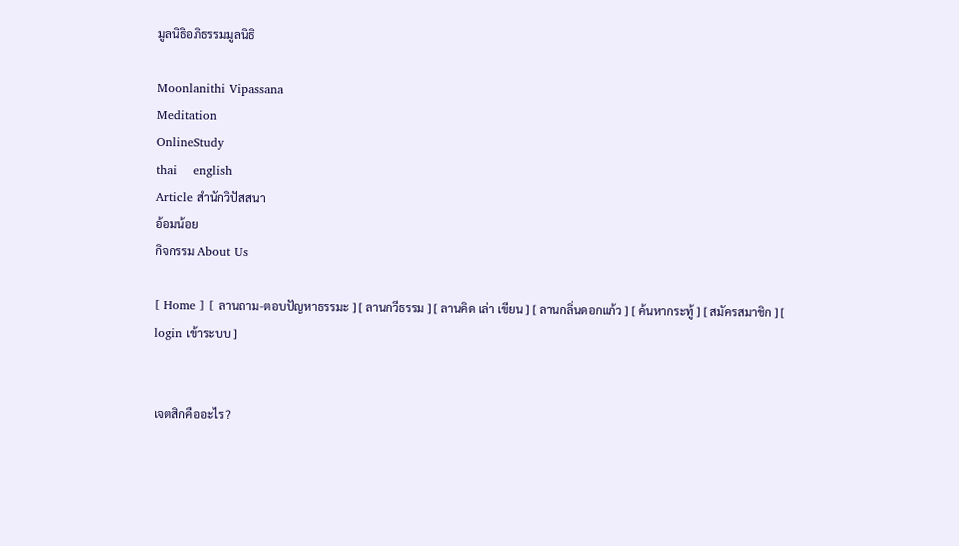มูลนิธิอภิธรรมมูลนิธิ

Moonlanithi Vipassana
Meditation
OnlineStudy
thai    english
Article สำนักวิปัสสนา
อ้อมน้อย
กิจกรรม About Us

[ Home ] [ ลานถาม-ตอบปัญหาธรรมะ ] [ ลานกวีธรรม ] [ ลานคิด เล่า เขียน ] [ ลานกลิ่นดอกแก้ว ] [ ค้นหากระทู้ ] [ สมัครสมาชิก ] [ login เข้าระบบ ]


เจตสิกคืออะไร?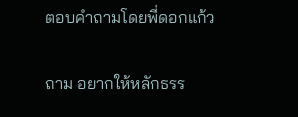ตอบคำถามโดยพี่ดอกแก้ว


ถาม อยากให้หลักธรร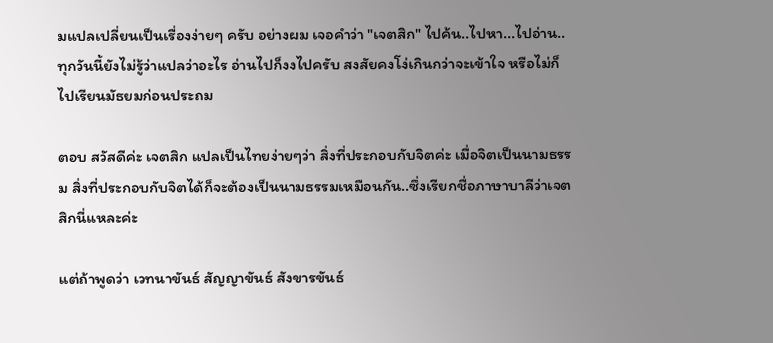มแปลเปลี่ยนเป็นเรื่องง่ายๆ ครับ อย่างผม เจอคำว่า "เจตสิก" ไปค้น..ไปหา...ไปอ่าน..ทุกวันนี้ยังไม่รู้ว่าแปลว่าอะไร อ่านไปก็งงไปครับ สงสัยคงโง่เกินกว่าจะเข้าใจ หรือไม่ก็ไปเรียนมัธยมก่อนประถม

ตอบ สวัสดีค่ะ เจตสิก แปลเป็นไทยง่ายๆว่า สิ่งที่ประกอบกับจิตค่ะ เมื่อจิตเป็นนามธรรม สิ่งที่ประกอบกับจิตได้ก็จะต้องเป็นนามธรรมเหมือนกัน..ซึ่งเรียกชื่อภาษาบาลีว่าเจตสิกนี่แหละค่ะ

แต่ถ้าพูดว่า เวทนาขันธ์ สัญญาขันธ์ สังขารขันธ์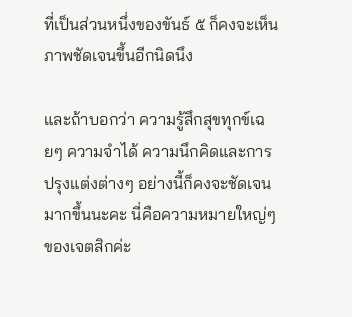ที่เป็นส่วนหนึ่งของขันธ์ ๕ ก็คงจะเห็นภาพชัดเจนขึ้นอีกนิดนึง

และถ้าบอกว่า ความรู้สึกสุขทุกข์เฉยๆ ความจำได้ ความนึกคิดและการปรุงแต่งต่างๆ อย่างนี้ก็คงจะชัดเจนมากขึ้นนะคะ นี่คือความหมายใหญ่ๆของเจตสิกค่ะ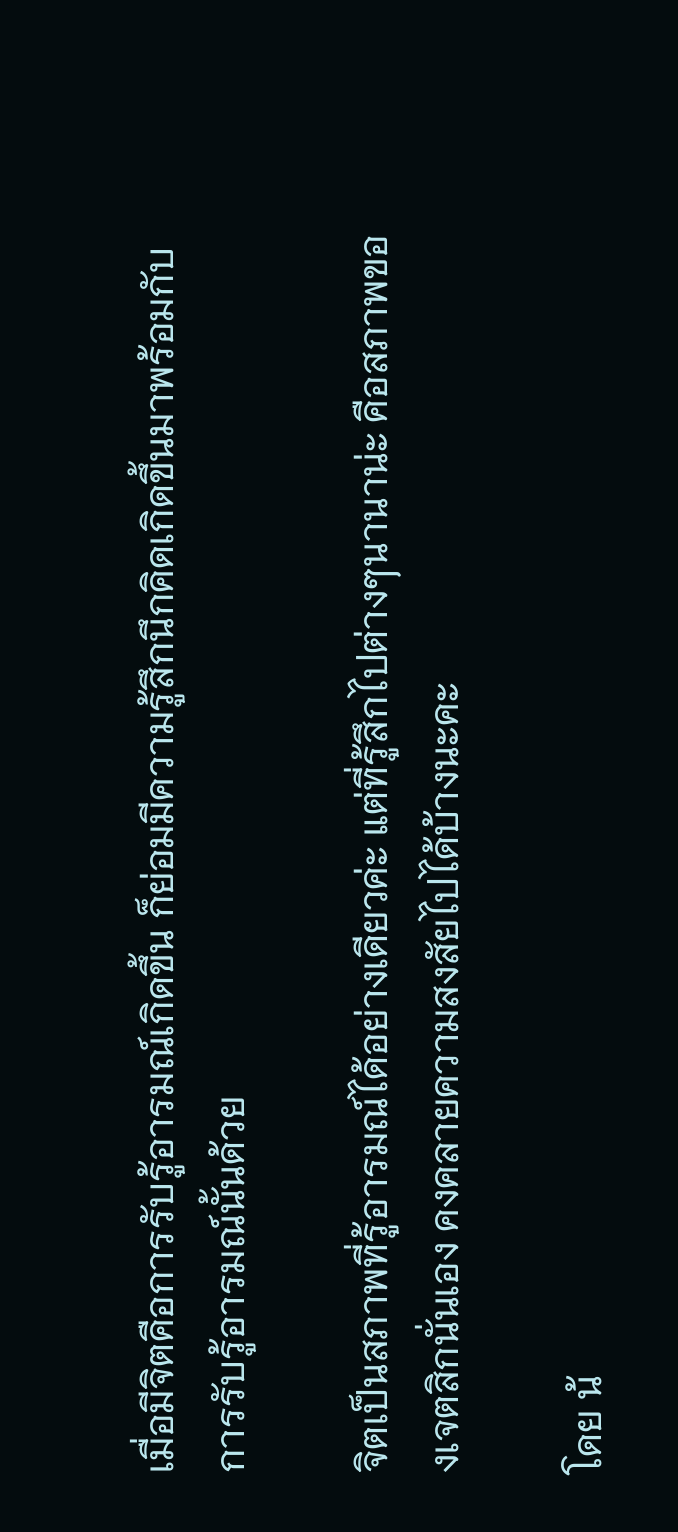เมื่อมีจิตคือการรับรู้อารมณ์เกิดขึ้น ก็ย่อมมีความรู้สึกนึกคิดเกิดขึ้นมาพร้อมกับการรับรู้อารมณ์นั้นด้วย

จิตเป็นสภาพที่รู้อารมณ์ได้อย่างเดียวค่ะ แต่ที่รู้สึกไปต่างๆนานาน่ะ คือสภาพของเจตสิกนั่นเอง คงคลายความสงสัยไปได้บ้างนะคะ

โดย น้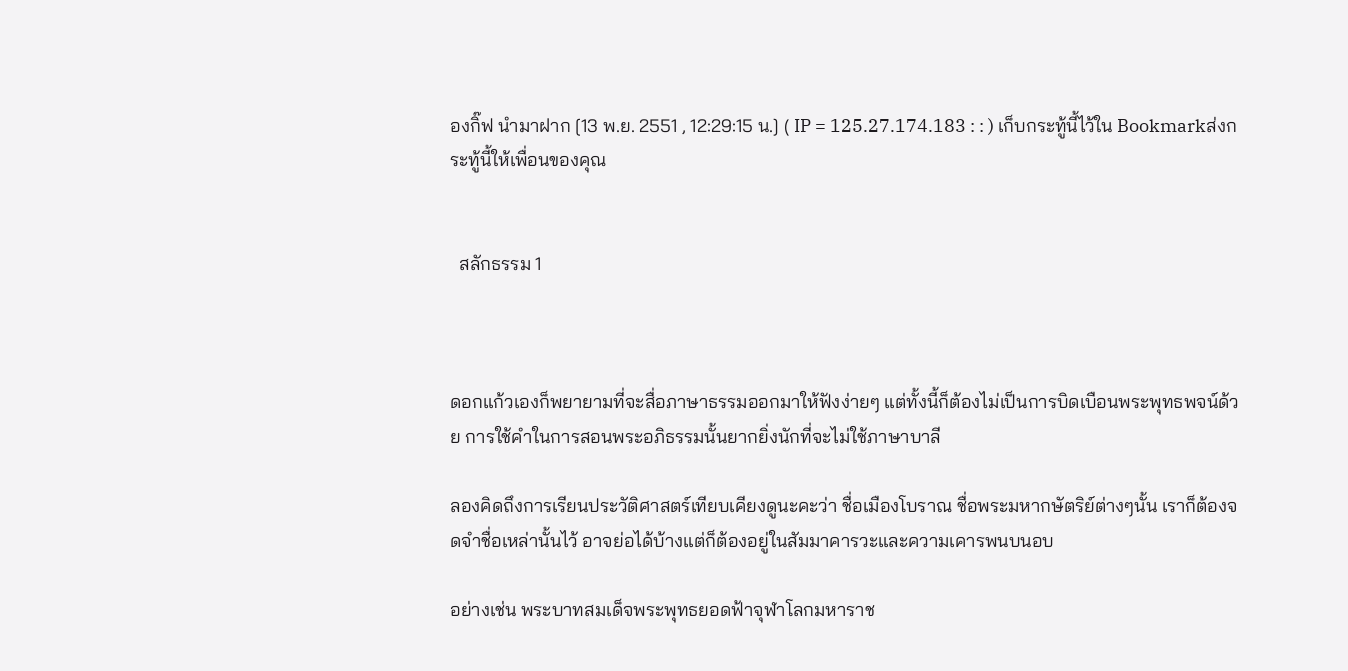องกิ๊ฟ นำมาฝาก [13 พ.ย. 2551 , 12:29:15 น.] ( IP = 125.27.174.183 : : ) เก็บกระทู้นี้ไว้ใน Bookmarkส่งกระทู้นี้ให้เพื่อนของคุณ


  สลักธรรม 1



ดอกแก้วเองก็พยายามที่จะสื่อภาษาธรรมออกมาให้ฟังง่ายๆ แต่ทั้งนี้ก็ต้องไม่เป็นการบิดเบือนพระพุทธพจน์ด้วย การใช้คำในการสอนพระอภิธรรมนั้นยากยิ่งนักที่จะไม่ใช้ภาษาบาลี

ลองคิดถึงการเรียนประวัติศาสตร์เทียบเคียงดูนะคะว่า ชื่อเมืองโบราณ ชื่อพระมหากษัตริย์ต่างๆนั้น เราก็ต้องจดจำชื่อเหล่านั้นไว้ อาจย่อได้บ้างแต่ก็ต้องอยู่ในสัมมาคารวะและความเคารพนบนอบ

อย่างเช่น พระบาทสมเด็จพระพุทธยอดฟ้าจุฬาโลกมหาราช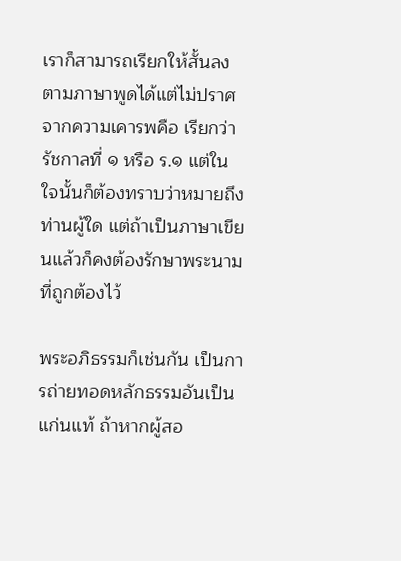เราก็สามารถเรียกให้สั้นลงตามภาษาพูดได้แต่ไม่ปราศจากความเคารพคือ เรียกว่า รัชกาลที่ ๑ หรือ ร.๑ แต่ในใจนั้นก็ต้องทราบว่าหมายถึงท่านผู้ใด แต่ถ้าเป็นภาษาเขียนแล้วก็คงต้องรักษาพระนามที่ถูกต้องไว้

พระอภิธรรมก็เช่นกัน เป็นการถ่ายทอดหลักธรรมอันเป็นแก่นแท้ ถ้าหากผู้สอ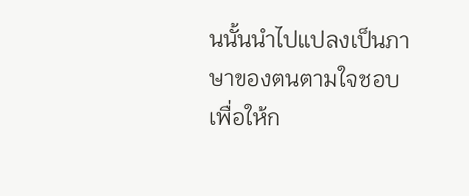นนั้นนำไปแปลงเป็นภาษาของตนตามใจชอบเพื่อให้ก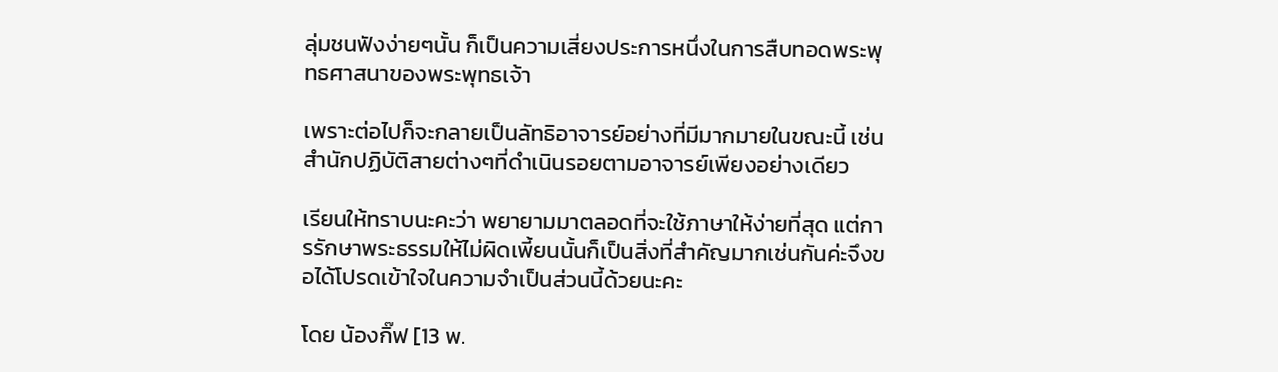ลุ่มชนฟังง่ายๆนั้น ก็เป็นความเสี่ยงประการหนึ่งในการสืบทอดพระพุทธศาสนาของพระพุทธเจ้า

เพราะต่อไปก็จะกลายเป็นลัทธิอาจารย์อย่างที่มีมากมายในขณะนี้ เช่นสำนักปฏิบัติสายต่างๆที่ดำเนินรอยตามอาจารย์เพียงอย่างเดียว

เรียนให้ทราบนะคะว่า พยายามมาตลอดที่จะใช้ภาษาให้ง่ายที่สุด แต่การรักษาพระธรรมให้ไม่ผิดเพี้ยนนั้นก็เป็นสิ่งที่สำคัญมากเช่นกันค่ะจึงขอได้โปรดเข้าใจในความจำเป็นส่วนนี้ด้วยนะคะ

โดย น้องกิ๊ฟ [13 พ.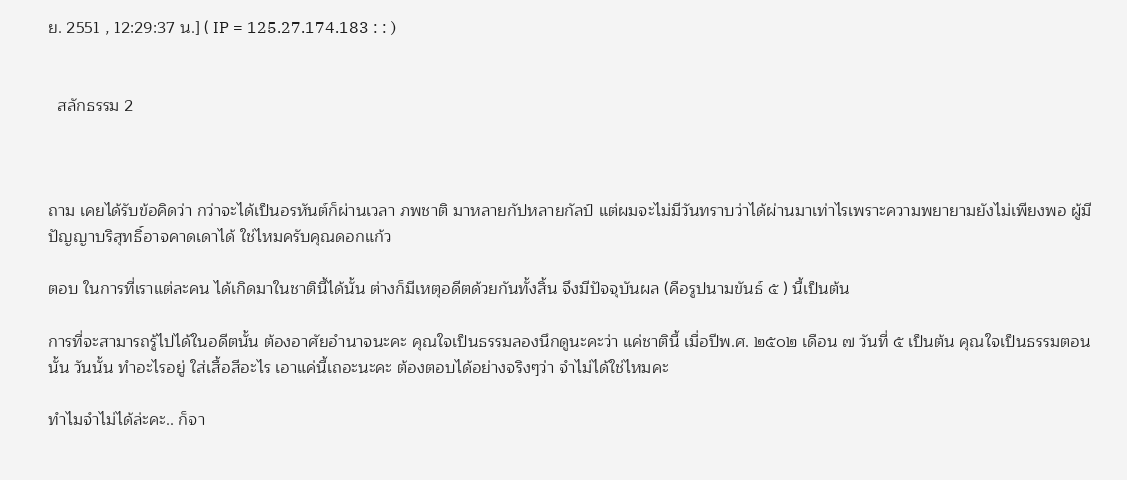ย. 2551 , 12:29:37 น.] ( IP = 125.27.174.183 : : )


  สลักธรรม 2



ถาม เคยได้รับข้อคิดว่า กว่าจะได้เป็นอรหันต์ก็ผ่านเวลา ภพชาติ มาหลายกัปหลายกัลป์ แต่ผมจะไม่มีวันทราบว่าได้ผ่านมาเท่าไรเพราะความพยายามยังไม่เพียงพอ ผู้มีปัญญาบริสุทธิ์อาจคาดเดาได้ ใช่ไหมครับคุณดอกแก้ว

ตอบ ในการที่เราแต่ละคน ได้เกิดมาในชาตินี้ได้นั้น ต่างก็มีเหตุอดีตด้วยกันทั้งสิ้น จึงมีปัจจุบันผล (คือรูปนามขันธ์ ๕ ) นี้เป็นต้น

การที่จะสามารถรู้ไปได้ในอดีตนั้น ต้องอาศัยอำนาจนะคะ คุณใจเป็นธรรมลองนึกดูนะคะว่า แค่ชาตินี้ เมื่อปีพ.ศ. ๒๕๐๒ เดือน ๗ วันที่ ๕ เป็นต้น คุณใจเป็นธรรมตอนนั้น วันนั้น ทำอะไรอยู่ ใส่เสื้อสีอะไร เอาแค่นี้เถอะนะคะ ต้องตอบได้อย่างจริงๆว่า จำไม่ได้ใช่ไหมคะ

ทำไมจำไม่ได้ล่ะคะ.. ก็จา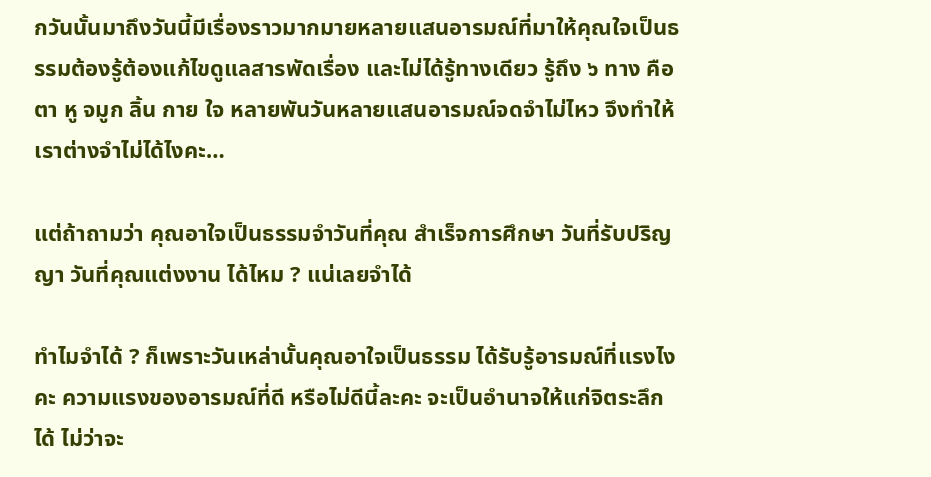กวันนั้นมาถึงวันนี้มีเรื่องราวมากมายหลายแสนอารมณ์ที่มาให้คุณใจเป็นธรรมต้องรู้ต้องแก้ไขดูแลสารพัดเรื่อง และไม่ได้รู้ทางเดียว รู้ถึง ๖ ทาง คือตา หู จมูก ลิ้น กาย ใจ หลายพันวันหลายแสนอารมณ์จดจำไม่ไหว จึงทำให้เราต่างจำไม่ได้ไงคะ…

แต่ถ้าถามว่า คุณอาใจเป็นธรรมจำวันที่คุณ สำเร็จการศึกษา วันที่รับปริญญา วันที่คุณแต่งงาน ได้ไหม ? แน่เลยจำได้

ทำไมจำได้ ? ก็เพราะวันเหล่านั้นคุณอาใจเป็นธรรม ได้รับรู้อารมณ์ที่แรงไงคะ ความแรงของอารมณ์ที่ดี หรือไม่ดีนี้ละคะ จะเป็นอำนาจให้แก่จิตระลึกได้ ไม่ว่าจะ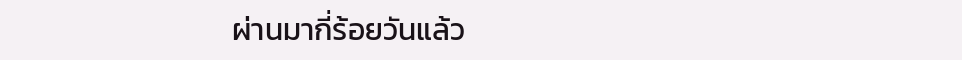ผ่านมากี่ร้อยวันแล้ว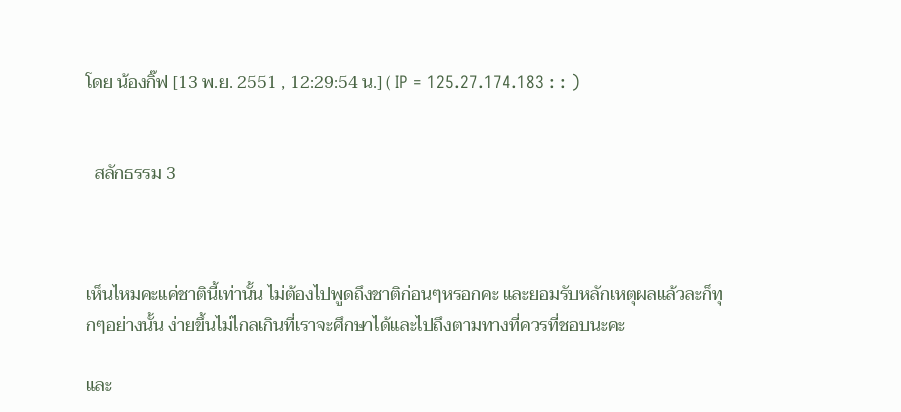โดย น้องกิ๊ฟ [13 พ.ย. 2551 , 12:29:54 น.] ( IP = 125.27.174.183 : : )


  สลักธรรม 3



เห็นไหมคะแค่ชาตินี้เท่านั้น ไม่ต้องไปพูดถึงชาติก่อนๆหรอกคะ และยอมรับหลักเหตุผลแล้วละก็ทุกๆอย่างนั้น ง่ายขึ้นไม่ไกลเกินที่เราจะศึกษาได้และไปถึงตามทางที่ควรที่ชอบนะคะ

และ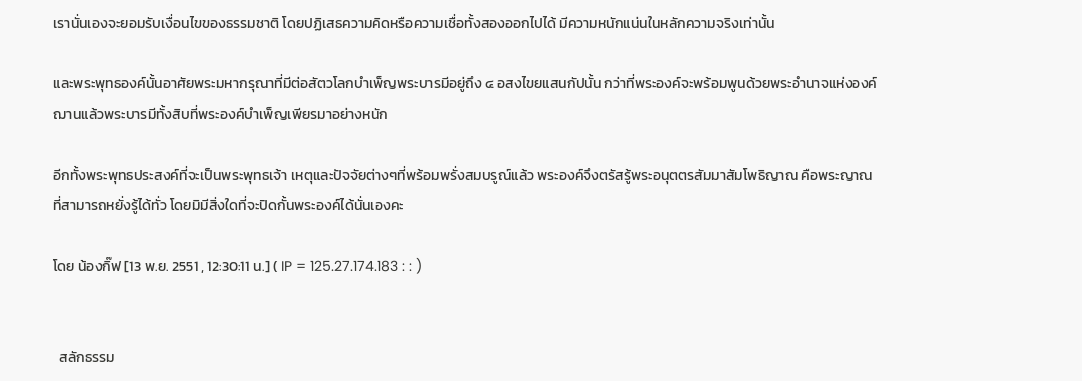เรานั่นเองจะยอมรับเงื่อนไขของธรรมชาติ โดยปฏิเสธความคิดหรือความเชื่อทั้งสองออกไปได้ มีความหนักแน่นในหลักความจริงเท่านั้น

และพระพุทธองค์นั้นอาศัยพระมหากรุณาที่มีต่อสัตวโลกบำเพ็ญพระบารมีอยู่ถึง ๔ อสงไขยแสนกัปนั้น กว่าที่พระองค์จะพร้อมพูนด้วยพระอำนาจแห่งองค์ฌานแล้วพระบารมีทั้งสิบที่พระองค์บำเพ็ญเพียรมาอย่างหนัก

อีกทั้งพระพุทธประสงค์ที่จะเป็นพระพุทธเจ้า เหตุและปัจจัยต่างๆที่พร้อมพรั่งสมบรูณ์แล้ว พระองค์จึงตรัสรู้พระอนุตตรสัมมาสัมโพธิญาณ คือพระญาณที่สามารถหยั่งรู้ได้ทั่ว โดยมิมีสิ่งใดที่จะปิดกั้นพระองค์ได้นั่นเองคะ

โดย น้องกิ๊ฟ [13 พ.ย. 2551 , 12:30:11 น.] ( IP = 125.27.174.183 : : )


  สลักธรรม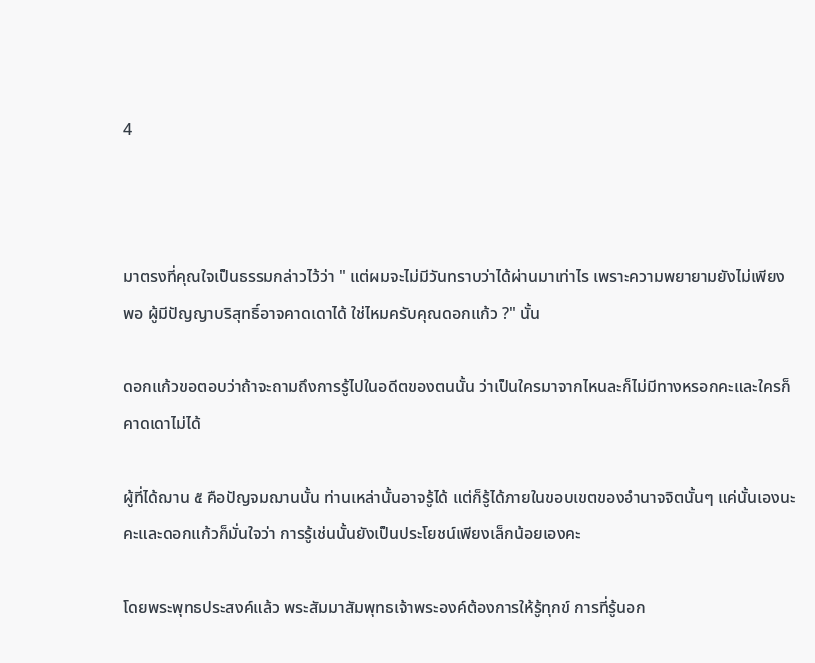4



มาตรงที่คุณใจเป็นธรรมกล่าวไว้ว่า " แต่ผมจะไม่มีวันทราบว่าได้ผ่านมาเท่าไร เพราะความพยายามยังไม่เพียงพอ ผู้มีปัญญาบริสุทธิ์อาจคาดเดาได้ ใช่ไหมครับคุณดอกแก้ว ?" นั้น

ดอกแก้วขอตอบว่าถ้าจะถามถึงการรู้ไปในอดีตของตนนั้น ว่าเป็นใครมาจากไหนละก็ไม่มีทางหรอกคะและใครก็คาดเดาไม่ได้

ผู้ที่ได้ฌาน ๕ คือปัญจมฌานนั้น ท่านเหล่านั้นอาจรู้ได้ แต่ก็รู้ได้ภายในขอบเขตของอำนาจจิตนั้นๆ แค่นั้นเองนะคะและดอกแก้วก็มั่นใจว่า การรู้เช่นนั้นยังเป็นประโยชน์เพียงเล็กน้อยเองคะ

โดยพระพุทธประสงค์แล้ว พระสัมมาสัมพุทธเจ้าพระองค์ต้องการให้รู้ทุกข์ การที่รู้นอก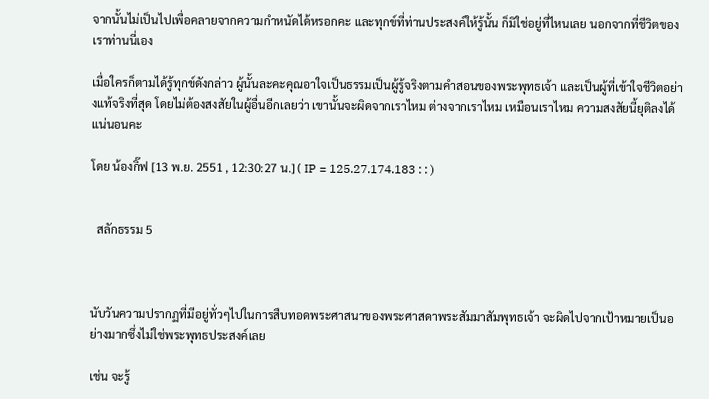จากนั้นไม่เป็นไปเพื่อคลายจากความกำหนัดได้หรอกคะ และทุกข์ที่ท่านประสงค์ให้รู้นั้น ก็มิใช่อยู่ที่ไหนเลย นอกจากที่ชีวิตของเราท่านนี่เอง

เมื่อใครก็ตามได้รู้ทุกข์ดังกล่าว ผู้นั้นละคะคุณอาใจเป็นธรรมเป็นผู้รู้จริงตามคำสอนของพระพุทธเจ้า และเป็นผู้ที่เข้าใจชีวิตอย่างแท้จริงที่สุด โดยไม่ต้องสงสัยในผู้อื่นอีกเลยว่า เขานั้นจะผิดจากเราไหม ต่างจากเราไหม เหมือนเราไหม ความสงสัยนี้ยุติลงได้แน่นอนคะ

โดย น้องกิ๊ฟ [13 พ.ย. 2551 , 12:30:27 น.] ( IP = 125.27.174.183 : : )


  สลักธรรม 5



นับวันความปรากฏที่มีอยู่ทั่วๆไปในการสืบทอดพระศาสนาของพระศาสดาพระสัมมาสัมพุทธเจ้า จะผิดไปจากเป้าหมายเป็นอย่างมากซึ่งไม่ใช่พระพุทธประสงค์เลย

เช่น จะรู้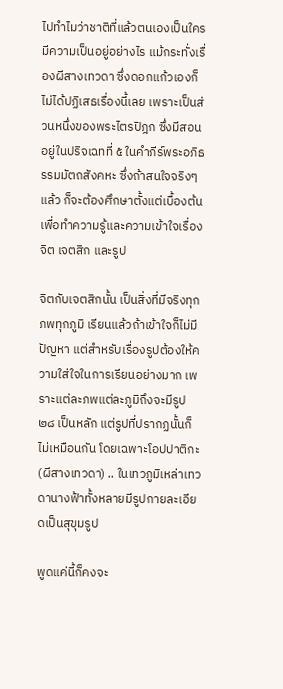ไปทำไมว่าชาติที่แล้วตนเองเป็นใคร มีความเป็นอยู่อย่างไร แม้กระทั่งเรื่องผีสางเทวดา ซึ่งดอกแก้วเองก็ไม่ได้ปฏิเสธเรื่องนี้เลย เพราะเป็นส่วนหนึ่งของพระไตรปิฎก ซึ่งมีสอนอยู่ในปริจเฉทที่ ๕ ในคำภีร์พระอภิธรรมมัตถสังคหะ ซึ่งถ้าสนใจจริงๆแล้ว ก็จะต้องศึกษาตั้งแต่เบื้องต้น เพื่อทำความรู้และความเข้าใจเรื่องจิต เจตสิก และรูป

จิตกับเจตสิกนั้น เป็นสิ่งที่มีจริงทุกภพทุกภูมิ เรียนแล้วถ้าเข้าใจก็ไม่มีปัญหา แต่สำหรับเรื่องรูปต้องให้ความใส่ใจในการเรียนอย่างมาก เพราะแต่ละภพแต่ละภูมิถึงจะมีรูป ๒๘ เป็นหลัก แต่รูปที่ปรากฏนั้นก็ไม่เหมือนกัน โดยเฉพาะโอปปาติกะ(ผีสางเทวดา) .. ในเทวภูมิเหล่าเทวดานางฟ้าทั้งหลายมีรูปกายละเอียดเป็นสุขุมรูป

พูดแค่นี้ก็คงจะ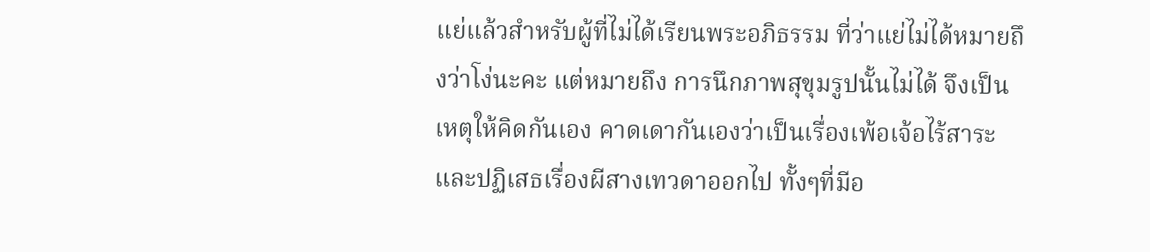แย่แล้วสำหรับผู้ที่ไม่ได้เรียนพระอภิธรรม ที่ว่าแย่ไม่ได้หมายถึงว่าโง่นะคะ แต่หมายถึง การนึกภาพสุขุมรูปนั้นไม่ได้ จึงเป็นเหตุให้คิดกันเอง คาดเดากันเองว่าเป็นเรื่องเพ้อเจ้อไร้สาระ และปฏิเสธเรื่องผีสางเทวดาออกไป ทั้งๆที่มีอ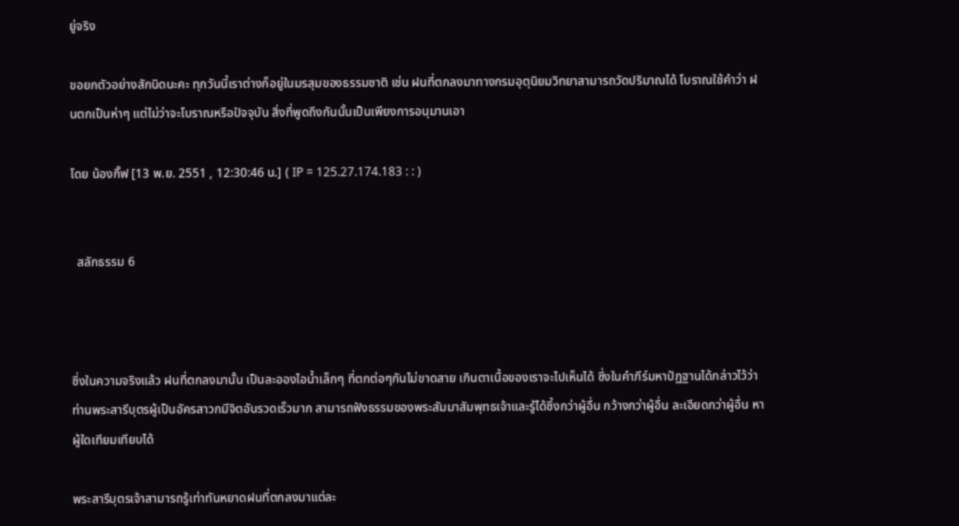ยู่จริง

ขอยกตัวอย่างสักนิดนะคะ ทุกวันนี้เราต่างก็อยู่ในมรสุมของธรรมชาติ เช่น ฝนที่ตกลงมาทางกรมอุตุนิยมวิทยาสามารถวัดปริมาณได้ โบราณใช้คำว่า ฝนตกเป็นห่าๆ แต่ไม่ว่าจะโบราณหรือปัจจุบัน สิ่งที่พูดถึงกันนั้นเป็นเพียงการอนุมานเอา

โดย น้องกิ๊ฟ [13 พ.ย. 2551 , 12:30:46 น.] ( IP = 125.27.174.183 : : )


  สลักธรรม 6



ซึ่งในความจริงแล้ว ฝนที่ตกลงมานั้น เป็นละอองไอน้ำเล็กๆ ที่ตกต่อๆกันไม่ขาดสาย เกินตาเนื้อของเราจะไปเห็นได้ ซึ่งในคำภีร์มหาปัฏฐานได้กล่าวไว้ว่า ท่านพระสารีบุตรผู้เป็นอัครสาวกมีจิตอันรวดเร็วมาก สามารถฟังธรรมของพระสัมมาสัมพุทธเจ้าและรู้ได้ซึ้งกว่าผู้อื่น กว้างกว่าผู้อื่น ละเอียดกว่าผู้อื่น หาผู้ใดเทียมเทียบได้

พระสารีบุตรเจ้าสามารถรู้เท่าทันหยาดฝนที่ตกลงมาแต่ละ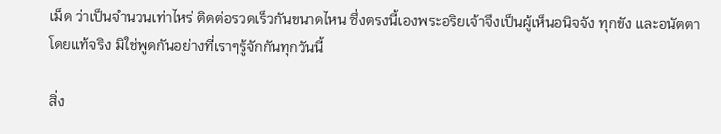เม็ด ว่าเป็นจำนวนเท่าไหร่ ติดต่อรวดเร็วกันขนาดไหน ซึ่งตรงนี้เองพระอริยเจ้าจึงเป็นผู้เห็นอนิจจัง ทุกขัง และอนัตตา โดยแท้จริง มิใช่พูดกันอย่างที่เราๆรู้จักกันทุกวันนี้

สิ่ง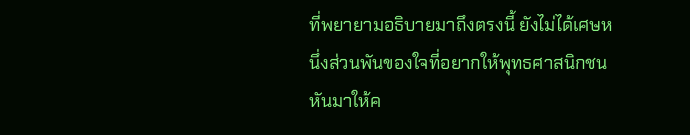ที่พยายามอธิบายมาถึงตรงนี้ ยังไม่ได้เศษหนึ่งส่วนพันของใจที่อยากให้พุทธศาสนิกชนหันมาให้ค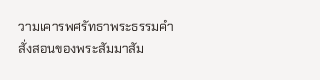วามเคารพศรัทธาพระธรรมคำสั่งสอนของพระสัมมาสัม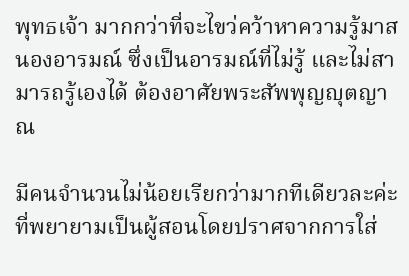พุทธเจ้า มากกว่าที่จะไขว่คว้าหาความรู้มาสนองอารมณ์ ซึ่งเป็นอารมณ์ที่ไม่รู้ และไม่สามารถรู้เองได้ ต้องอาศัยพระสัพพุญญุตญาณ

มีคนจำนวนไม่น้อยเรียกว่ามากทีเดียวละค่ะที่พยายามเป็นผู้สอนโดยปราศจากการใส่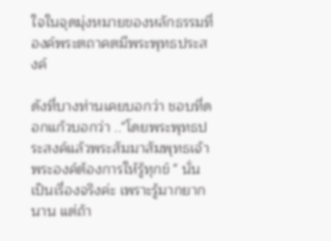ใจในจุดมุ่งหมายของหลักธรรมที่องค์พระตถาคตมีพระพุทธประสงค์

ดังที่บางท่านเคยบอกว่า ชอบที่ดอกแก้วบอกว่า .."โดยพระพุทธประสงค์แล้วพระสัมมาสัมพุทธเจ้าพระองค์ต้องการให้รู้ทุกข์ " นั่นเป็นเรื่องจริงค่ะ เพราะรู้มากยากนาน แต่ถ้า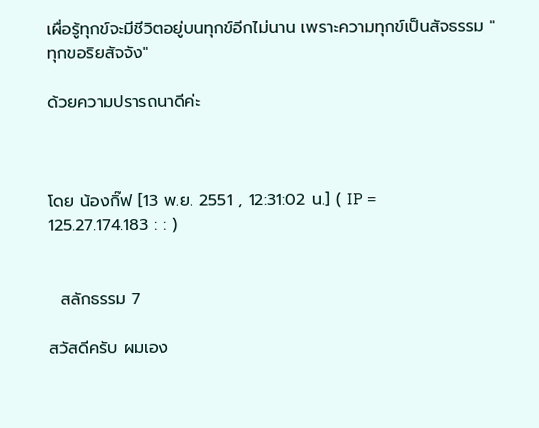เผื่อรู้ทุกข์จะมีชีวิตอยู่บนทุกข์อีกไม่นาน เพราะความทุกข์เป็นสัจธรรม "ทุกขอริยสัจจัง"

ด้วยความปรารถนาดีค่ะ



โดย น้องกิ๊ฟ [13 พ.ย. 2551 , 12:31:02 น.] ( IP = 125.27.174.183 : : )


  สลักธรรม 7

สวัสดีครับ ผมเอง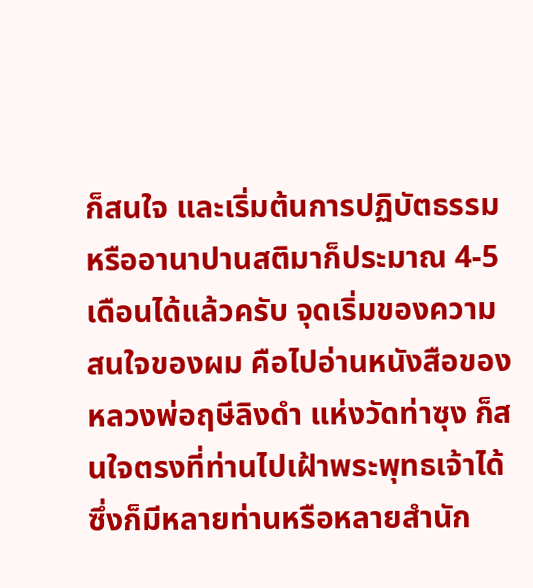ก็สนใจ และเริ่มต้นการปฏิบัตธรรม หรืออานาปานสติมาก็ประมาณ 4-5 เดือนได้แล้วครับ จุดเริ่มของความสนใจของผม คือไปอ่านหนังสือของ หลวงพ่อฤษีลิงดำ แห่งวัดท่าซุง ก็สนใจตรงที่ท่านไปเฝ้าพระพุทธเจ้าได้ ซึ่งก็มีหลายท่านหรือหลายสำนัก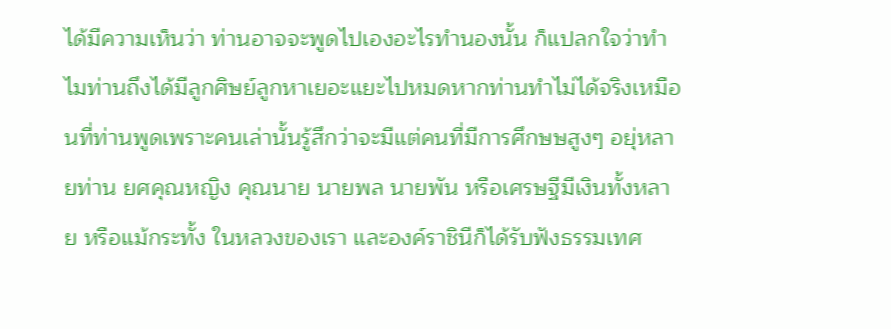ได้มีความเห็นว่า ท่านอาจจะพูดไปเองอะไรทำนองนั้น ก็แปลกใจว่าทำไมท่านถึงได้มีลูกศิษย์ลูกหาเยอะแยะไปหมดหากท่านทำไม่ได้จริงเหมือนที่ท่านพูดเพราะคนเล่านั้นรู้สึกว่าจะมีแต่คนที่มีการศึกษษสูงๆ อยุ่หลายท่าน ยศคุณหญิง คุณนาย นายพล นายพัน หรือเศรษฐีมีเงินทั้งหลาย หรือแม้กระทั้ง ในหลวงของเรา และองค์ราชินีก็ได้รับฟังธรรมเทศ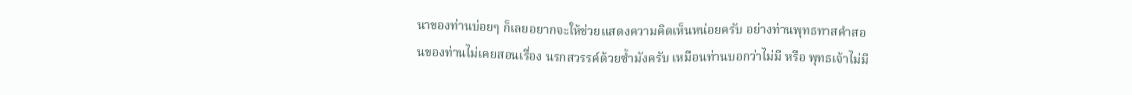นาของท่านบ่อยๆ ก็เลยอยากจะให้ช่วยแสดงความคิดเห็นหน่อยครับ อย่างท่านพุทธทาสคำสอนของท่านไม่เคยสอนเรื่อง นรกสวรรค์ด้วยซ้ำมังครับ เหมือนท่านบอกว่าไม่มี หรือ พุทธเจ้าไม่มี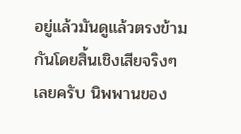อยู่แล้วมันดูแล้วตรงข้ามกันโดยสิ้นเชิงเสียจริงๆ เลยครับ นิพพานของ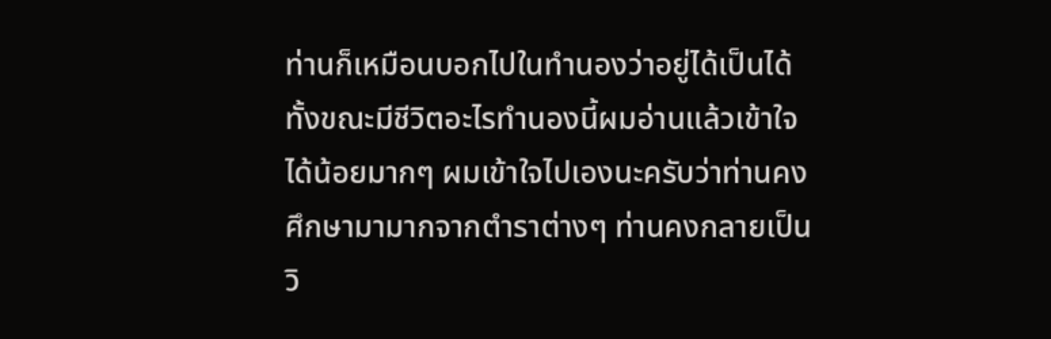ท่านก็เหมือนบอกไปในทำนองว่าอยู่ได้เป็นได้ทั้งขณะมีชีวิตอะไรทำนองนี้ผมอ่านแล้วเข้าใจได้น้อยมากๆ ผมเข้าใจไปเองนะครับว่าท่านคงศึกษามามากจากตำราต่างๆ ท่านคงกลายเป็นวิ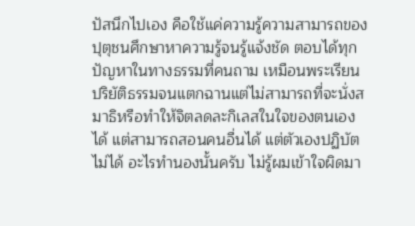ปัสนึกไปเอง คือใช้แค่ความรู้ความสามารถของปุตุชนศึกษาหาความรู้จนรู้แจ้งชัด ตอบได้ทุกปัญหาในทางธรรมที่คนถาม เหมือนพระเรียนปริยัติธรรมจนแตกฉานแต่ไม่สามารถที่จะนั่งสมาธิหรือทำให้จิตลดละกิเลสในใจของตนเองได้ แต่สามารถสอนคนอื่นได้ แต่ตัวเองปฏิบัตไม่ได้ อะไรทำนองนั้นครับ ไม่รู้ผมเข้าใจผิดมา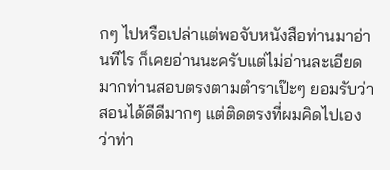กๆ ไปหรือเปล่าแต่พอจับหนังสือท่านมาอ่านทีไร ก็เคยอ่านนะครับแต่ไม่อ่านละเอียดมากท่านสอบตรงตามตำราเป๊ะๆ ยอมรับว่าสอนได้ดีดีมากๆ แต่ติดตรงที่ผมคิดไปเองว่าท่า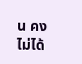น คงไม่ได้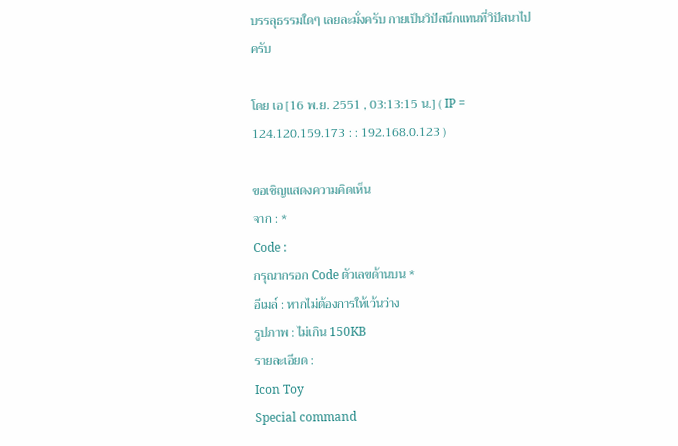บรรลุธรรมใดๆ เลยละมั่งครับ กายเป็นวิปัสนึกแทนที่วิปัสนาไปครับ

โดย เอ [16 พ.ย. 2551 , 03:13:15 น.] ( IP = 124.120.159.173 : : 192.168.0.123 )

ขอเชิญแสดงความคิดเห็น
จาก : *
Code :
กรุณากรอก Code ตัวเลขด้านบน *
อีเมล์ : หากไม่ต้องการให้เว้นว่าง
รูปภาพ : ไม่เกิน 150KB
รายละเอียด :
Icon Toy
Special command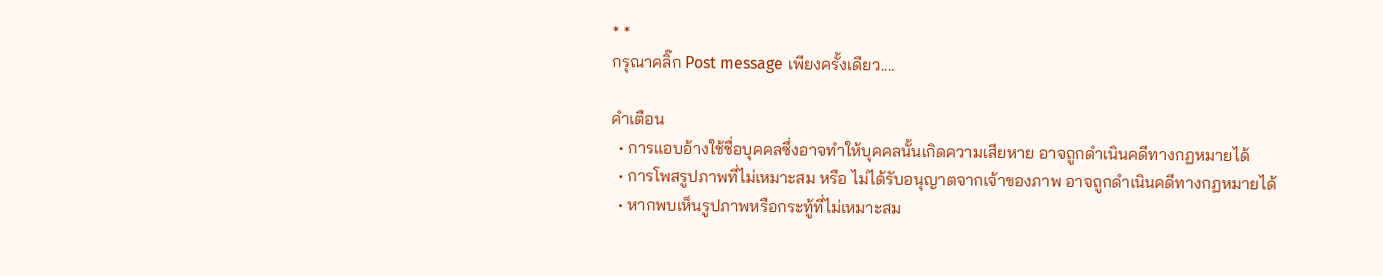* *
กรุณาคลิ๊ก Post message เพียงครั้งเดียว....

คำเตือน
  • การแอบอ้างใช้ชื่อบุคคลซึ่งอาจทำให้บุคคลนั้นเกิดความเสียหาย อาจถูกดำเนินคดีทางกฏหมายได้
  • การโพสรูปภาพที่ไม่เหมาะสม หรือ ไม่ได้รับอนุญาตจากเจ้าของภาพ อาจถูกดำเนินคดีทางกฏหมายได้
  • หากพบเห็นรูปภาพหรือกระทู้ที่ไม่เหมาะสม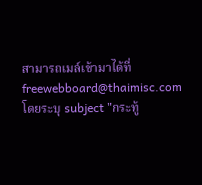สามารถเมล์เข้ามาได้ที่ freewebboard@thaimisc.com โดยระบุ subject "กระทู้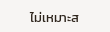ไม่เหมาะส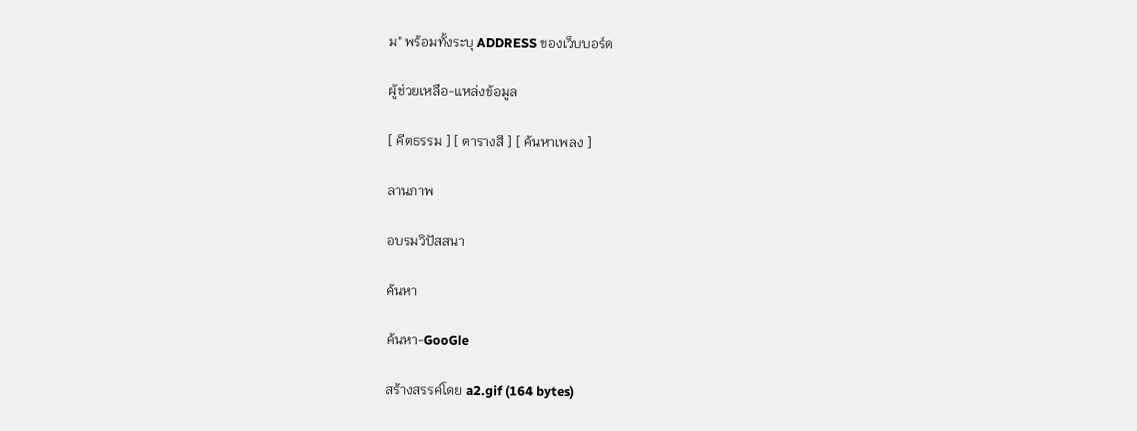ม" พร้อมทั้งระบุ ADDRESS ของเว็บบอร์ด

ผู้ช่วยเหลือ-แหล่งข้อมูล

[ คีตธรรม ] [ ตารางสี ] [ ค้นหาเพลง ]

ลานภาพ

อบรมวิปัสสนา

ค้นหา

ค้นหา-GooGle

สร้างสรรค์โดย a2.gif (164 bytes)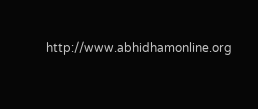http://www.abhidhamonline.org